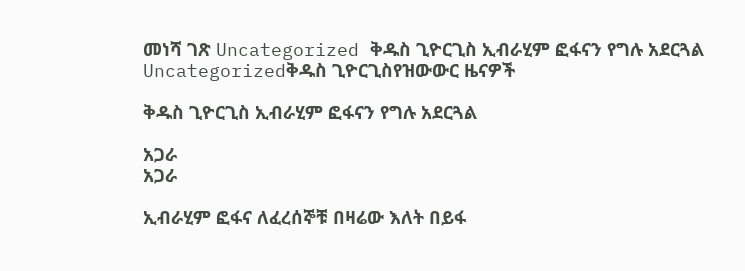መነሻ ገጽ Uncategorized ቅዱስ ጊዮርጊስ ኢብራሂም ፎፋናን የግሉ አደርጓል
Uncategorizedቅዱስ ጊዮርጊስየዝውውር ዜናዎች

ቅዱስ ጊዮርጊስ ኢብራሂም ፎፋናን የግሉ አደርጓል

አጋራ
አጋራ

ኢብራሂም ፎፋና ለፈረሰኞቹ በዛሬው እለት በይፋ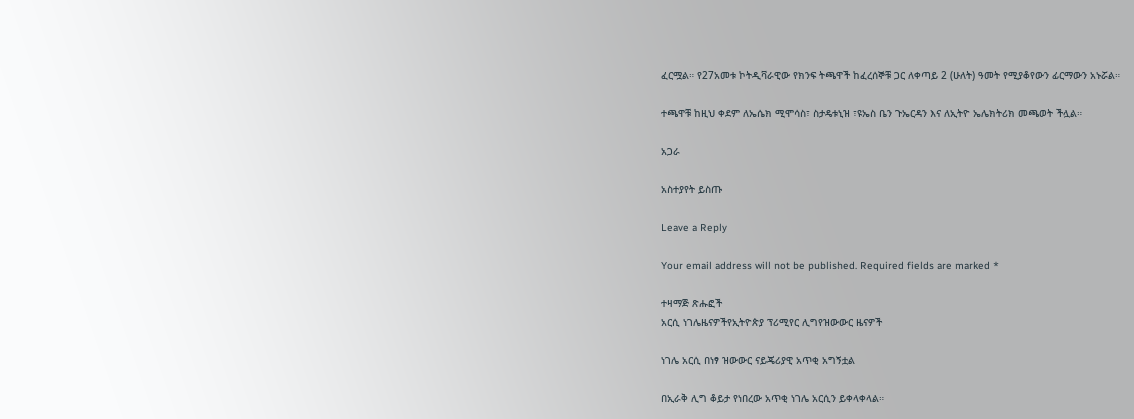ፈርሟል። የ27አመቱ ኮትዲቫራዊው የክንፍ ትጫዋች ከፈረሰኞቹ ጋር ለቀጣይ 2 (ሁለት) ዓመት የሚያቆየውን ፊርማውን አኑሯል።

ተጫዋቹ ከዚህ ቀደም ለኤሴክ ሚሞሳስ፣ ስታዴቱኒዝ ፣ዩኤስ ቤን ጉኤርዳን እና ለኢትዮ ኤሌክትሪክ መጫወት ችሏል።

አጋራ

አስተያየት ይስጡ

Leave a Reply

Your email address will not be published. Required fields are marked *

ተዛማጅ ጽሑፎች
አርሲ ነገሌዜናዎችየኢትዮጵያ ፕሪሚየር ሊግየዝውውር ዜናዎች

ነገሌ አርሲ በነፃ ዝውውር ናይጄሪያዊ አጥቂ አግኝቷል

በኢራቅ ሊግ ቆይታ የነበረው አጥቂ ነገሌ አርሲን ይቀላቀላል።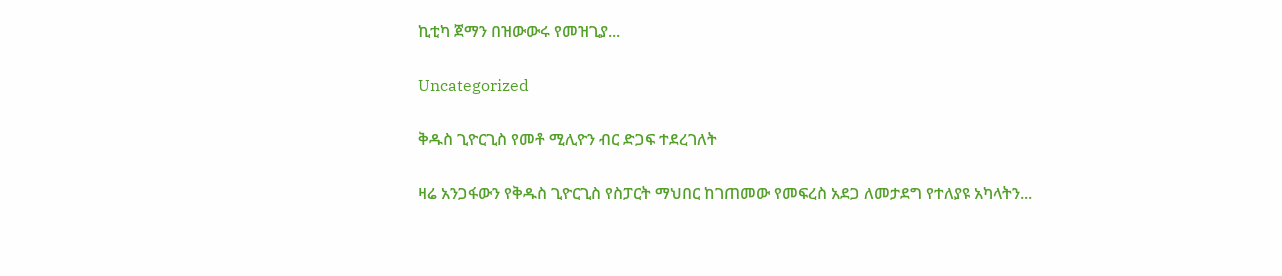ኪቲካ ጀማን በዝውውሩ የመዝጊያ...

Uncategorized

ቅዱስ ጊዮርጊስ የመቶ ሚሊዮን ብር ድጋፍ ተደረገለት

ዛሬ አንጋፋውን የቅዱስ ጊዮርጊስ የስፓርት ማህበር ከገጠመው የመፍረስ አደጋ ለመታደግ የተለያዩ አካላትን...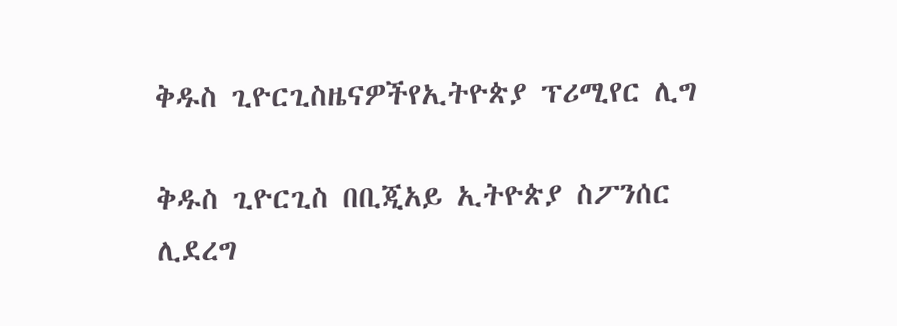ቅዱስ ጊዮርጊስዜናዎችየኢትዮጵያ ፕሪሚየር ሊግ

ቅዱስ ጊዮርጊስ በቢጂአይ ኢትዮጵያ ስፖንሰር ሊደረግ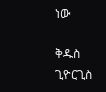ነው

ቅዱስ ጊዮርጊስ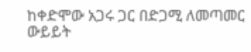ከቀድሞው አጋሩ ጋር በድጋሚ ለመጣመር ውይይት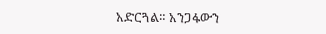አድርጓል። አንጋፋውን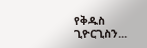የቅዱስ ጊዮርጊስን...